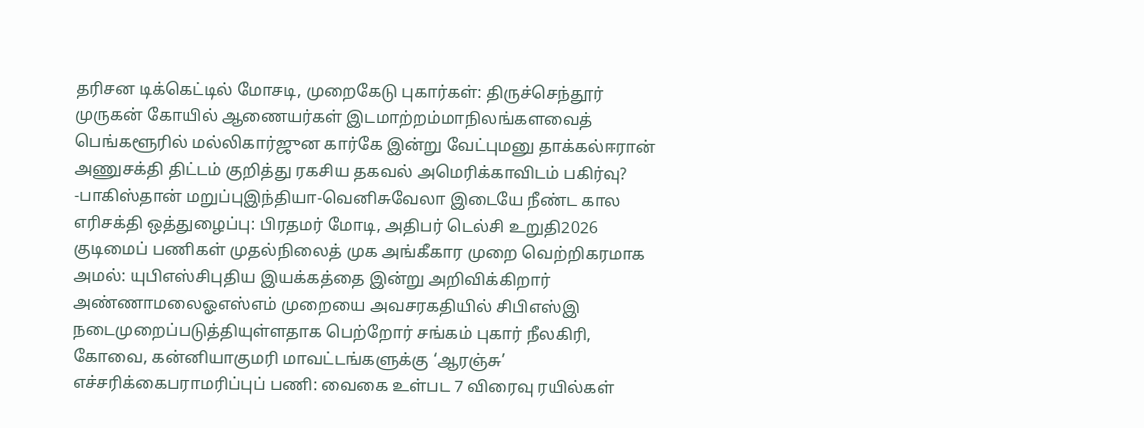தரிசன டிக்கெட்டில் மோசடி, முறைகேடு புகார்கள்: திருச்செந்தூர் முருகன் கோயில் ஆணையர்கள் இடமாற்றம்மாநிலங்களவைத் பெங்களூரில் மல்லிகார்ஜுன கார்கே இன்று வேட்புமனு தாக்கல்ஈரான் அணுசக்தி திட்டம் குறித்து ரகசிய தகவல் அமெரிக்காவிடம் பகிர்வு? -பாகிஸ்தான் மறுப்புஇந்தியா-வெனிசுவேலா இடையே நீண்ட கால எரிசக்தி ஒத்துழைப்பு: பிரதமர் மோடி, அதிபர் டெல்சி உறுதி2026 குடிமைப் பணிகள் முதல்நிலைத் முக அங்கீகார முறை வெற்றிகரமாக அமல்: யுபிஎஸ்சிபுதிய இயக்கத்தை இன்று அறிவிக்கிறார் அண்ணாமலைஓஎஸ்எம் முறையை அவசரகதியில் சிபிஎஸ்இ நடைமுறைப்படுத்தியுள்ளதாக பெற்றோர் சங்கம் புகார் நீலகிரி, கோவை, கன்னியாகுமரி மாவட்டங்களுக்கு ‘ஆரஞ்சு’ எச்சரிக்கைபராமரிப்புப் பணி: வைகை உள்பட 7 விரைவு ரயில்கள்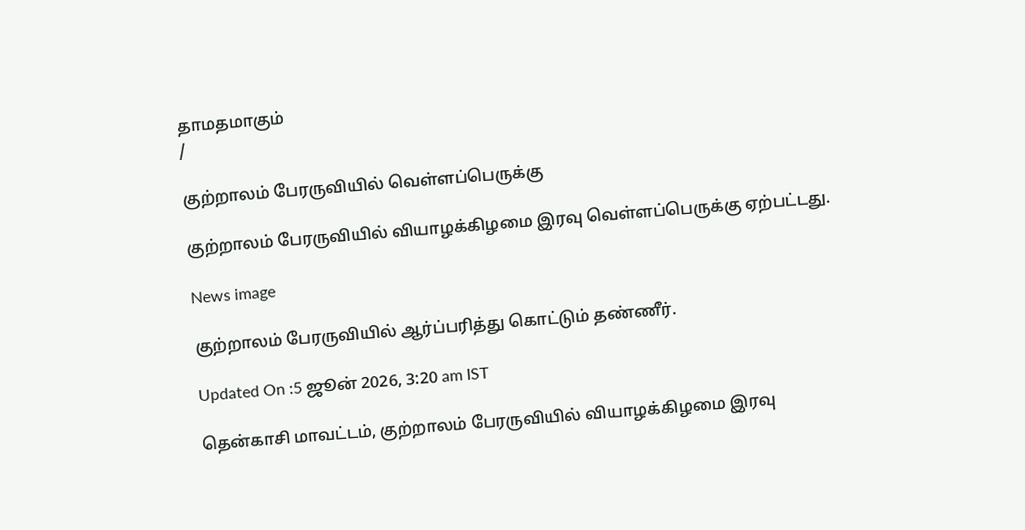தாமதமாகும்
/

குற்றாலம் பேரருவியில் வெள்ளப்பெருக்கு

குற்றாலம் பேரருவியில் வியாழக்கிழமை இரவு வெள்ளப்பெருக்கு ஏற்பட்டது.

News image

குற்றாலம் பேரருவியில் ஆர்ப்பரித்து கொட்டும் தண்ணீர்.

Updated On :5 ஜூன் 2026, 3:20 am IST

தென்காசி மாவட்டம், குற்றாலம் பேரருவியில் வியாழக்கிழமை இரவு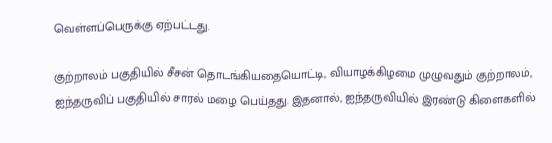வெள்ளப்பெருக்கு ஏற்பட்டது.

குற்றாலம் பகுதியில் சீசன் தொடங்கியதையொட்டி, வியாழக்கிழமை முழுவதும் குற்றாலம், ஐந்தருவிப் பகுதியில் சாரல் மழை பெய்தது. இதனால், ஐந்தருவியில் இரண்டு கிளைகளில்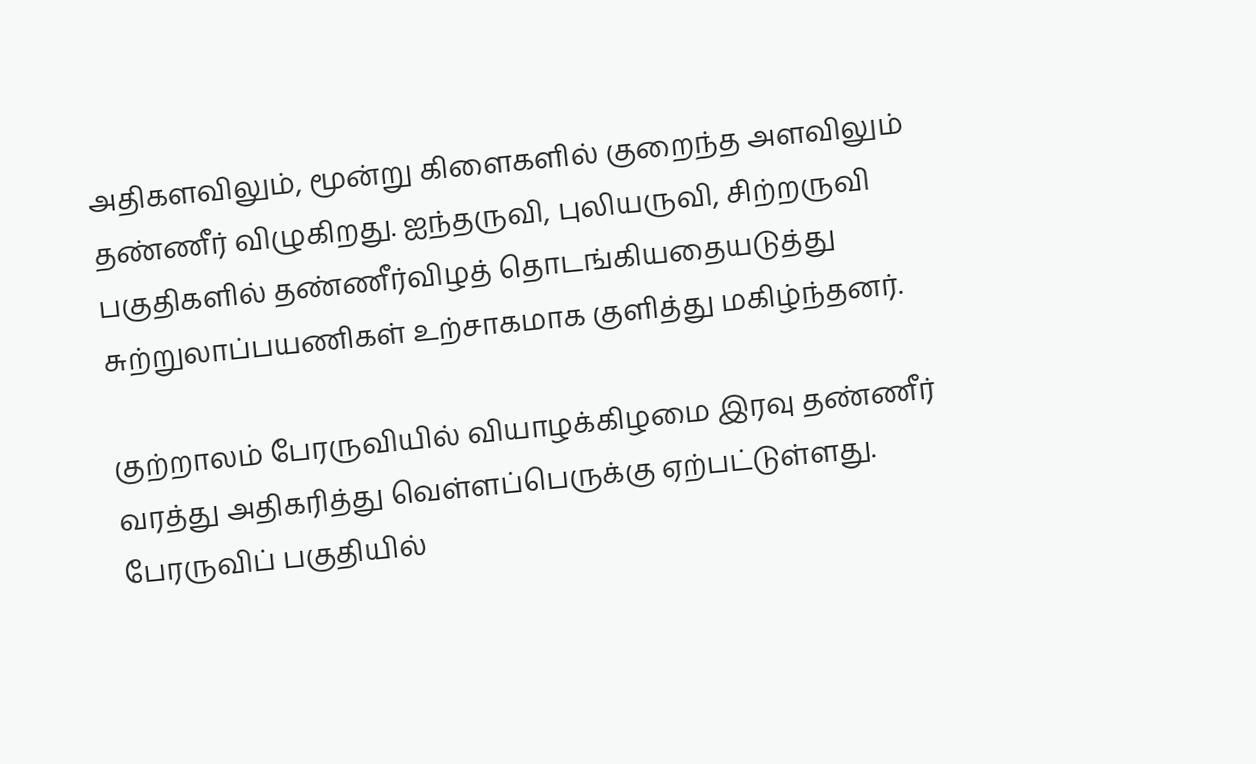அதிகளவிலும், மூன்று கிளைகளில் குறைந்த அளவிலும் தண்ணீர் விழுகிறது. ஐந்தருவி, புலியருவி, சிற்றருவி பகுதிகளில் தண்ணீர்விழத் தொடங்கியதையடுத்து சுற்றுலாப்பயணிகள் உற்சாகமாக குளித்து மகிழ்ந்தனர்.

குற்றாலம் பேரருவியில் வியாழக்கிழமை இரவு தண்ணீர் வரத்து அதிகரித்து வெள்ளப்பெருக்கு ஏற்பட்டுள்ளது. பேரருவிப் பகுதியில்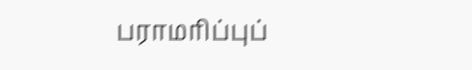பராமரிப்புப்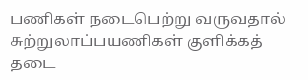பணிகள் நடைபெற்று வருவதால் சுற்றுலாப்பயணிகள் குளிக்கத் தடை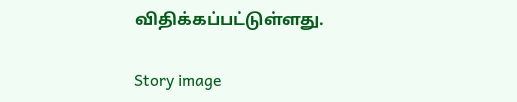விதிக்கப்பட்டுள்ளது.

Story image